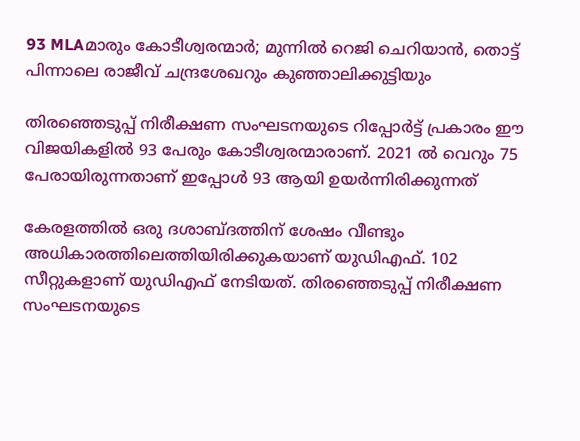93 MLAമാരും കോടീശ്വരന്മാര്‍; മുന്നില്‍ റെജി ചെറിയാന്‍, തൊട്ട് പിന്നാലെ രാജീവ് ചന്ദ്രശേഖറും കുഞ്ഞാലിക്കുട്ടിയും

തിരഞ്ഞെടുപ്പ് നിരീക്ഷണ സംഘടനയുടെ റിപ്പോര്‍ട്ട് പ്രകാരം ഈ വിജയികളില്‍ 93 പേരും കോടീശ്വരന്മാരാണ്. 2021 ല്‍ വെറും 75 പേരായിരുന്നതാണ് ഇപ്പോള്‍ 93 ആയി ഉയര്‍ന്നിരിക്കുന്നത്

കേരളത്തില്‍ ഒരു ദശാബ്ദത്തിന് ശേഷം വീണ്ടും അധികാരത്തിലെത്തിയിരിക്കുകയാണ് യുഡിഎഫ്. 102 സീറ്റുകളാണ് യുഡിഎഫ് നേടിയത്. തിരഞ്ഞെടുപ്പ് നിരീക്ഷണ സംഘടനയുടെ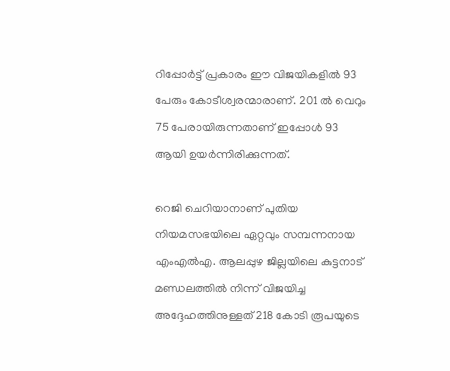റിപ്പോര്‍ട്ട് പ്രകാരം ഈ വിജയികളില്‍ 93 പേരും കോടീശ്വരന്മാരാണ്. 201 ല്‍ വെറും 75 പേരായിരുന്നതാണ് ഇപ്പോള്‍ 93 ആയി ഉയര്‍ന്നിരിക്കുന്നത്.

റെജി ചെറിയാനാണ് പുതിയ നിയമസഭയിലെ ഏറ്റവും സമ്പന്നനായ എംഎല്‍എ. ആലപ്പുഴ ജില്ലയിലെ കുട്ടനാട് മണ്ഡലത്തില്‍ നിന്ന് വിജയിച്ച അദ്ദേഹത്തിനുള്ളത് 218 കോടി രൂപയുടെ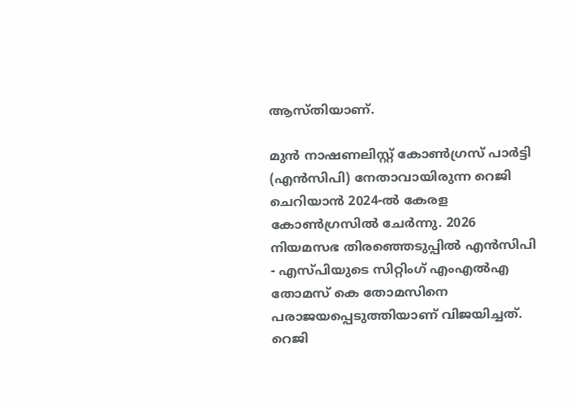ആസ്തിയാണ്.

മുന്‍ നാഷണലിസ്റ്റ് കോണ്‍ഗ്രസ് പാര്‍ട്ടി (എന്‍സിപി) നേതാവായിരുന്ന റെജി ചെറിയാന്‍ 2024-ല്‍ കേരള കോണ്‍ഗ്രസില്‍ ചേര്‍ന്നു. 2026 നിയമസഭ തിരഞ്ഞെടുപ്പില്‍ എന്‍സിപി - എസ്പിയുടെ സിറ്റിംഗ് എംഎല്‍എ തോമസ് കെ തോമസിനെ പരാജയപ്പെടുത്തിയാണ് വിജയിച്ചത്. റെജി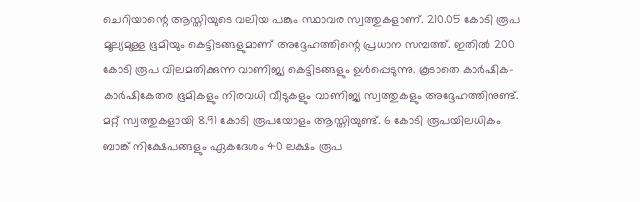ചെറിയാന്റെ ആസ്തിയുടെ വലിയ പങ്കും സ്ഥാവര സ്വത്തുകളാണ്. 210.05 കോടി രൂപ മൂല്യമുള്ള ഭൂമിയും കെട്ടിടങ്ങളുമാണ് അദ്ദേഹത്തിന്റെ പ്രധാന സമ്പത്ത്. ഇതില്‍ 200 കോടി രൂപ വിലമതിക്കുന്ന വാണിജ്യ കെട്ടിടങ്ങളും ഉള്‍പ്പെടുന്നു. കൂടാതെ കാര്‍ഷിക-കാര്‍ഷികേതര ഭൂമികളും നിരവധി വീടുകളും വാണിജ്യ സ്വത്തുകളും അദ്ദേഹത്തിനുണ്ട്. മറ്റ് സ്വത്തുകളായി 8.91 കോടി രൂപയോളം ആസ്തിയുണ്ട്. 6 കോടി രൂപയിലധികം ബാങ്ക് നിക്ഷേപങ്ങളും ഏകദേശം 40 ലക്ഷം രൂപ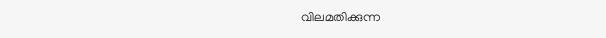വിലമതിക്കുന്ന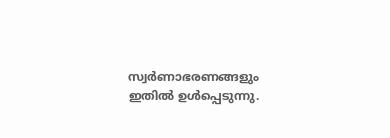സ്വര്‍ണാഭരണങ്ങളും ഇതില്‍ ഉള്‍പ്പെടുന്നു.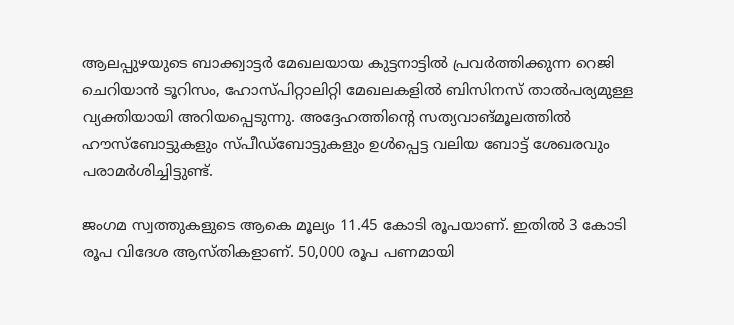ആലപ്പുഴയുടെ ബാക്ക്വാട്ടര്‍ മേഖലയായ കുട്ടനാട്ടില്‍ പ്രവര്‍ത്തിക്കുന്ന റെജി ചെറിയാന്‍ ടൂറിസം, ഹോസ്പിറ്റാലിറ്റി മേഖലകളില്‍ ബിസിനസ് താല്‍പര്യമുള്ള വ്യക്തിയായി അറിയപ്പെടുന്നു. അദ്ദേഹത്തിന്റെ സത്യവാങ്മൂലത്തില്‍ ഹൗസ്ബോട്ടുകളും സ്പീഡ്ബോട്ടുകളും ഉള്‍പ്പെട്ട വലിയ ബോട്ട് ശേഖരവും പരാമര്‍ശിച്ചിട്ടുണ്ട്.

ജംഗമ സ്വത്തുകളുടെ ആകെ മൂല്യം 11.45 കോടി രൂപയാണ്. ഇതില്‍ 3 കോടി രൂപ വിദേശ ആസ്തികളാണ്. 50,000 രൂപ പണമായി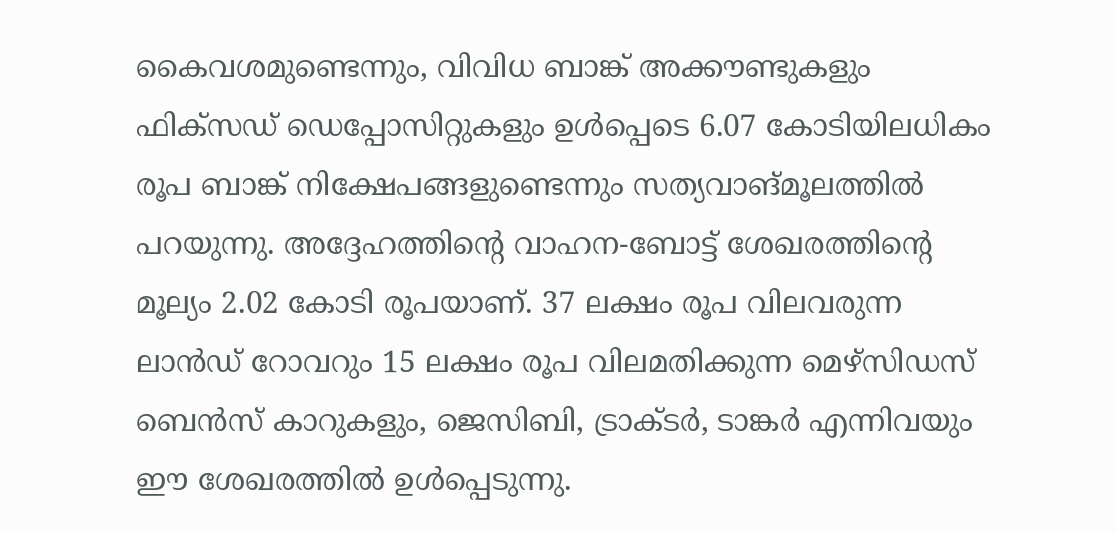കൈവശമുണ്ടെന്നും, വിവിധ ബാങ്ക് അക്കൗണ്ടുകളും ഫിക്‌സഡ് ഡെപ്പോസിറ്റുകളും ഉള്‍പ്പെടെ 6.07 കോടിയിലധികം രൂപ ബാങ്ക് നിക്ഷേപങ്ങളുണ്ടെന്നും സത്യവാങ്മൂലത്തില്‍ പറയുന്നു. അദ്ദേഹത്തിന്റെ വാഹന-ബോട്ട് ശേഖരത്തിന്റെ മൂല്യം 2.02 കോടി രൂപയാണ്. 37 ലക്ഷം രൂപ വിലവരുന്ന ലാന്‍ഡ് റോവറും 15 ലക്ഷം രൂപ വിലമതിക്കുന്ന മെഴ്‌സിഡസ് ബെന്‍സ് കാറുകളും, ജെസിബി, ട്രാക്ടര്‍, ടാങ്കര്‍ എന്നിവയും ഈ ശേഖരത്തില്‍ ഉള്‍പ്പെടുന്നു.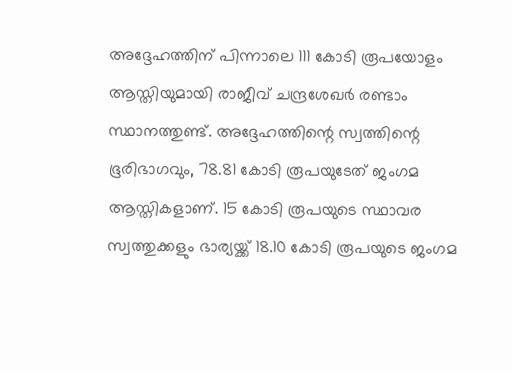അദ്ദേഹത്തിന് പിന്നാലെ 111 കോടി രൂപയോളം ആസ്തിയുമായി രാജീവ് ചന്ദ്രശേഖര്‍ രണ്ടാം സ്ഥാനത്തുണ്ട്. അദ്ദേഹത്തിന്റെ സ്വത്തിന്റെ ഭൂരിഭാഗവും, 78.81 കോടി രൂപയുടേത് ജംഗമ ആസ്തികളാണ്. 15 കോടി രൂപയുടെ സ്ഥാവര സ്വത്തുക്കളും ഭാര്യയ്ക്ക് 18.10 കോടി രൂപയുടെ ജംഗമ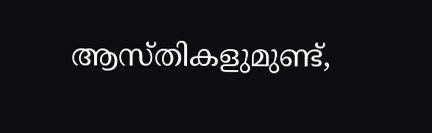ആസ്തികളുമുണ്ട്,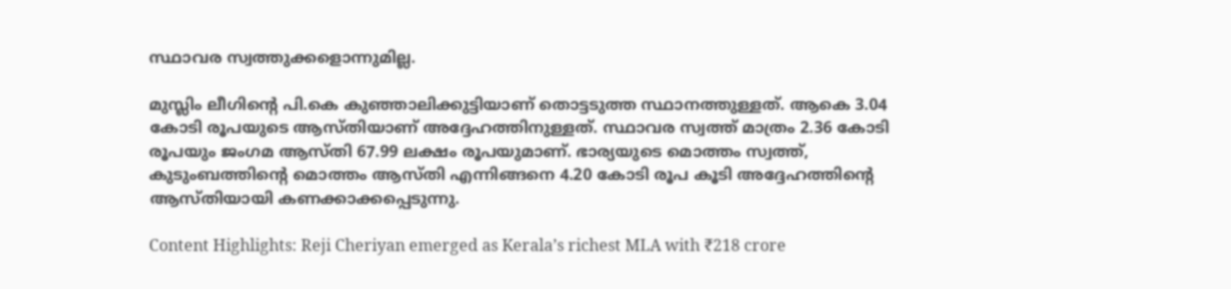സ്ഥാവര സ്വത്തുക്കളൊന്നുമില്ല.

മുസ്ലിം ലീഗിന്റെ പി.കെ കുഞ്ഞാലിക്കുട്ടിയാണ് തൊട്ടടുത്ത സ്ഥാനത്തുള്ളത്. ആകെ 3.04 കോടി രൂപയുടെ ആസ്തിയാണ് അദ്ദേഹത്തിനുള്ളത്. സ്ഥാവര സ്വത്ത് മാത്രം 2.36 കോടി രൂപയും ജംഗമ ആസ്തി 67.99 ലക്ഷം രൂപയുമാണ്. ഭാര്യയുടെ മൊത്തം സ്വത്ത്, കുടുംബത്തിന്റെ മൊത്തം ആസ്തി എന്നിങ്ങനെ 4.20 കോടി രൂപ കൂടി അദ്ദേഹത്തിന്റെ ആസ്തിയായി കണക്കാക്കപ്പെടുന്നു.

Content Highlights: Reji Cheriyan emerged as Kerala’s richest MLA with ₹218 crore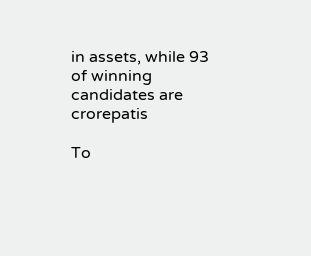in assets, while 93 of winning candidates are crorepatis

To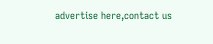advertise here,contact us